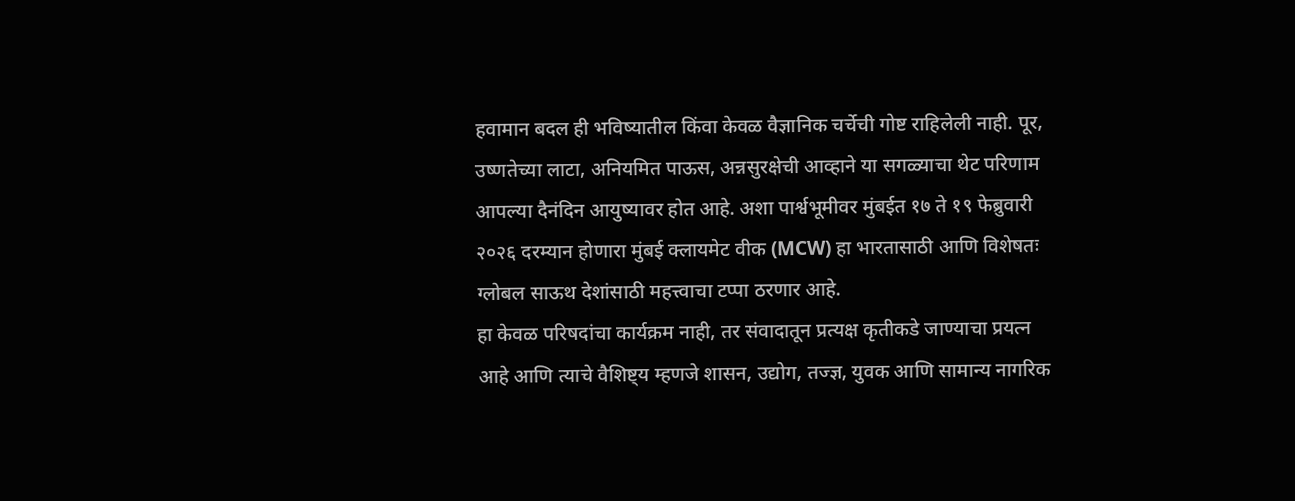हवामान बदल ही भविष्यातील किंवा केवळ वैज्ञानिक चर्चेची गोष्ट राहिलेली नाही. पूर, उष्णतेच्या लाटा, अनियमित पाऊस, अन्नसुरक्षेची आव्हाने या सगळ्याचा थेट परिणाम आपल्या दैनंदिन आयुष्यावर होत आहे. अशा पार्श्वभूमीवर मुंबईत १७ ते १९ फेब्रुवारी २०२६ दरम्यान होणारा मुंबई क्लायमेट वीक (MCW) हा भारतासाठी आणि विशेषतः ग्लोबल साऊथ देशांसाठी महत्त्वाचा टप्पा ठरणार आहे.
हा केवळ परिषदांचा कार्यक्रम नाही, तर संवादातून प्रत्यक्ष कृतीकडे जाण्याचा प्रयत्न आहे आणि त्याचे वैशिष्ट्य म्हणजे शासन, उद्योग, तज्ज्ञ, युवक आणि सामान्य नागरिक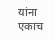यांना एकाच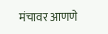मंचावर आणणे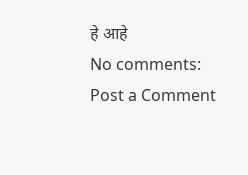हे आहे
No comments:
Post a Comment